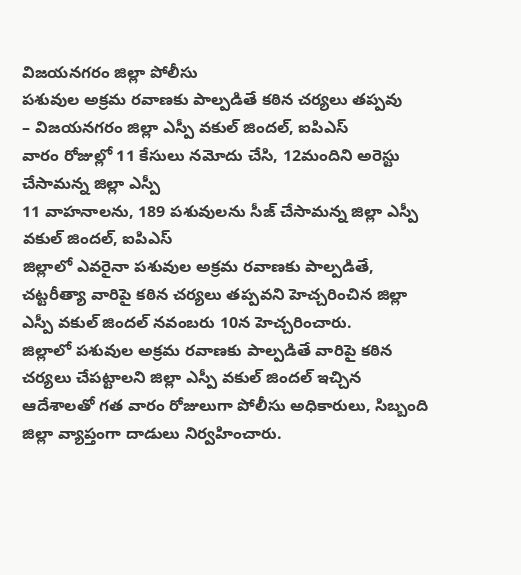విజయనగరం జిల్లా పోలీసు
పశువుల అక్రమ రవాణకు పాల్పడితే కఠిన చర్యలు తప్పవు
– విజయనగరం జిల్లా ఎస్పీ వకుల్ జిందల్, ఐపిఎస్
వారం రోజుల్లో 11 కేసులు నమోదు చేసి, 12మందిని అరెస్టు చేసామన్న జిల్లా ఎస్పీ
11 వాహనాలను, 189 పశువులను సీజ్ చేసామన్న జిల్లా ఎస్పీ వకుల్ జిందల్, ఐపిఎస్
జిల్లాలో ఎవరైనా పశువుల అక్రమ రవాణకు పాల్పడితే, చట్టరీత్యా వారిపై కఠిన చర్యలు తప్పవని హెచ్చరించిన జిల్లా ఎస్పీ వకుల్ జిందల్ నవంబరు 10న హెచ్చరించారు.
జిల్లాలో పశువుల అక్రమ రవాణకు పాల్పడితే వారిపై కఠిన చర్యలు చేపట్టాలని జిల్లా ఎస్పీ వకుల్ జిందల్ ఇచ్చిన ఆదేశాలతో గత వారం రోజులుగా పోలీసు అధికారులు, సిబ్బంది జిల్లా వ్యాప్తంగా దాడులు నిర్వహించారు.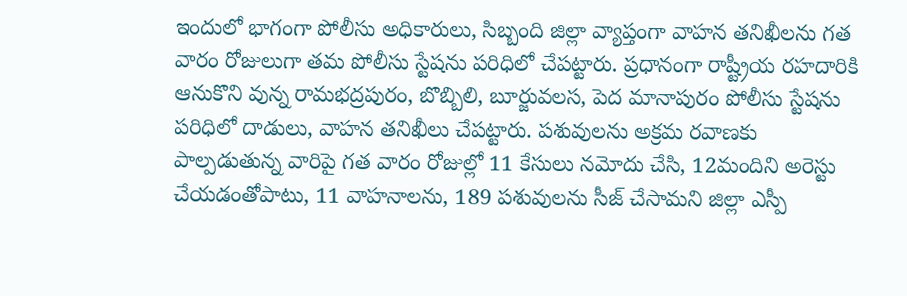ఇందులో భాగంగా పోలీసు అధికారులు, సిబ్బంది జిల్లా వ్యాప్తంగా వాహన తనిఖీలను గత వారం రోజులుగా తమ పోలీసు స్టేషను పరిధిలో చేపట్టారు. ప్రధానంగా రాష్ట్రీయ రహదారికి ఆనుకొని వున్న రామభద్రపురం, బొబ్బిలి, బూర్జువలస, పెద మానాపురం పోలీసు స్టేషను పరిధిలో దాడులు, వాహన తనిఖీలు చేపట్టారు. పశువులను అక్రమ రవాణకు పాల్పడుతున్న వారిపై గత వారం రోజుల్లో 11 కేసులు నమోదు చేసి, 12మందిని అరెస్టు చేయడంతోపాటు, 11 వాహనాలను, 189 పశువులను సీజ్ చేసామని జిల్లా ఎస్పీ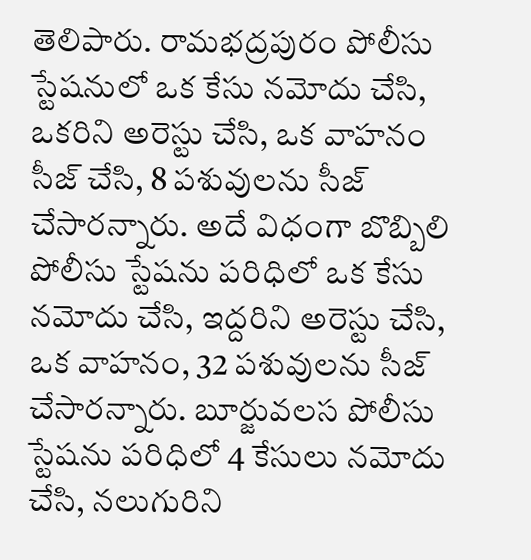తెలిపారు. రామభద్రపురం పోలీసు స్టేషనులో ఒక కేసు నమోదు చేసి, ఒకరిని అరెస్టు చేసి, ఒక వాహనం సీజ్ చేసి, 8 పశువులను సీజ్ చేసారన్నారు. అదే విధంగా బొబ్బిలి పోలీసు స్టేషను పరిధిలో ఒక కేసు నమోదు చేసి, ఇద్దరిని అరెస్టు చేసి, ఒక వాహనం, 32 పశువులను సీజ్ చేసారన్నారు. బూర్జువలస పోలీసు స్టేషను పరిధిలో 4 కేసులు నమోదు చేసి, నలుగురిని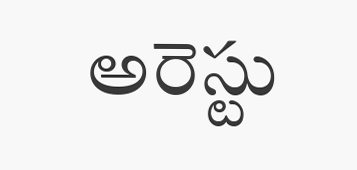అరెస్టు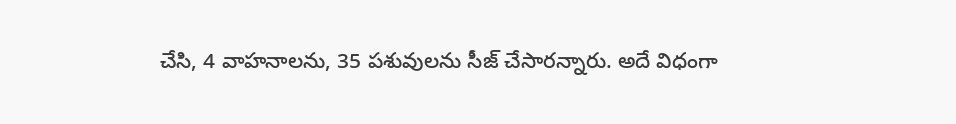చేసి, 4 వాహనాలను, 35 పశువులను సీజ్ చేసారన్నారు. అదే విధంగా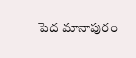పెద మానాపురం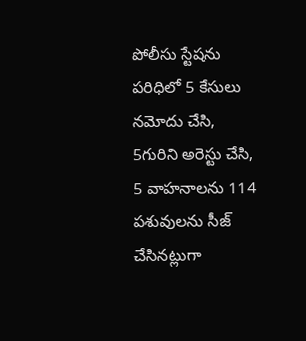పోలీసు స్టేషను పరిధిలో 5 కేసులు నమోదు చేసి, 5గురిని అరెస్టు చేసి, 5 వాహనాలను 114 పశువులను సీజ్ చేసినట్లుగా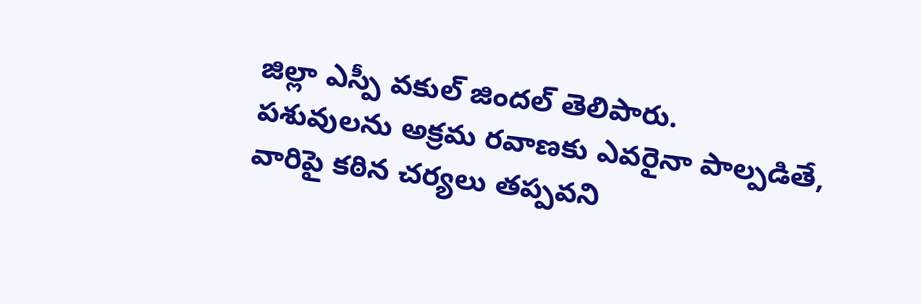జిల్లా ఎస్పీ వకుల్ జిందల్ తెలిపారు.
పశువులను అక్రమ రవాణకు ఎవరైనా పాల్పడితే, వారిపై కఠిన చర్యలు తప్పవని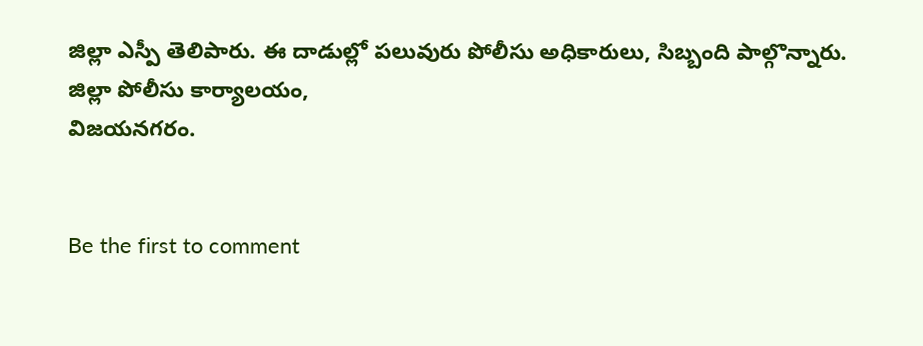జిల్లా ఎస్పీ తెలిపారు. ఈ దాడుల్లో పలువురు పోలీసు అధికారులు, సిబ్బంది పాల్గొన్నారు.
జిల్లా పోలీసు కార్యాలయం,
విజయనగరం.


Be the first to comment